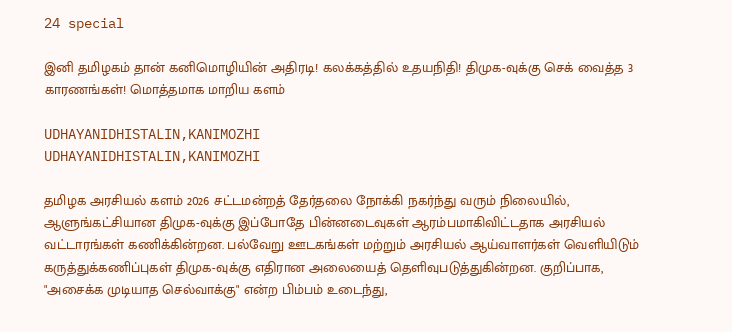24 special

இனி தமிழகம் தான் கனிமொழியின் அதிரடி! கலக்கத்தில் உதயநிதி! திமுக-வுக்கு செக் வைத்த 3 காரணங்கள்! மொத்தமாக மாறிய களம்

UDHAYANIDHISTALIN,KANIMOZHI
UDHAYANIDHISTALIN,KANIMOZHI

தமிழக அரசியல் களம் 2026 சட்டமன்றத் தேர்தலை நோக்கி நகர்ந்து வரும் நிலையில், ஆளுங்கட்சியான திமுக-வுக்கு இப்போதே பின்னடைவுகள் ஆரம்பமாகிவிட்டதாக அரசியல் வட்டாரங்கள் கணிக்கின்றன. பல்வேறு ஊடகங்கள் மற்றும் அரசியல் ஆய்வாளர்கள் வெளியிடும் கருத்துக்கணிப்புகள் திமுக-வுக்கு எதிரான அலையைத் தெளிவுபடுத்துகின்றன. குறிப்பாக, "அசைக்க முடியாத செல்வாக்கு" என்ற பிம்பம் உடைந்து,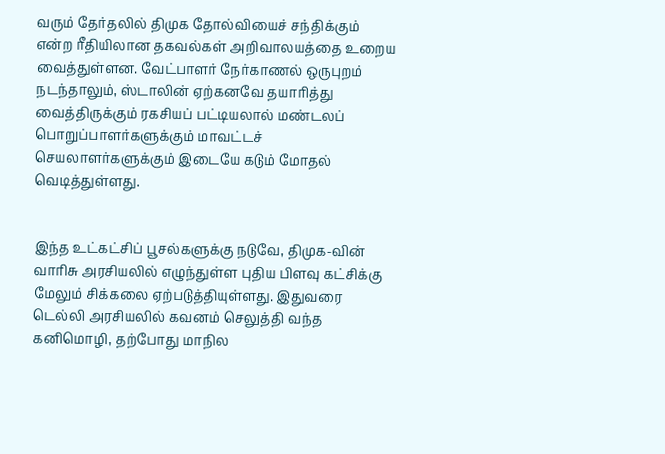வரும் தேர்தலில் திமுக தோல்வியைச் சந்திக்கும் என்ற ரீதியிலான தகவல்கள் அறிவாலயத்தை உறைய வைத்துள்ளன. வேட்பாளர் நேர்காணல் ஒருபுறம் நடந்தாலும், ஸ்டாலின் ஏற்கனவே தயாரித்து வைத்திருக்கும் ரகசியப் பட்டியலால் மண்டலப் பொறுப்பாளர்களுக்கும் மாவட்டச் செயலாளர்களுக்கும் இடையே கடும் மோதல் வெடித்துள்ளது.


இந்த உட்கட்சிப் பூசல்களுக்கு நடுவே, திமுக-வின் வாரிசு அரசியலில் எழுந்துள்ள புதிய பிளவு கட்சிக்கு மேலும் சிக்கலை ஏற்படுத்தியுள்ளது. இதுவரை டெல்லி அரசியலில் கவனம் செலுத்தி வந்த கனிமொழி, தற்போது மாநில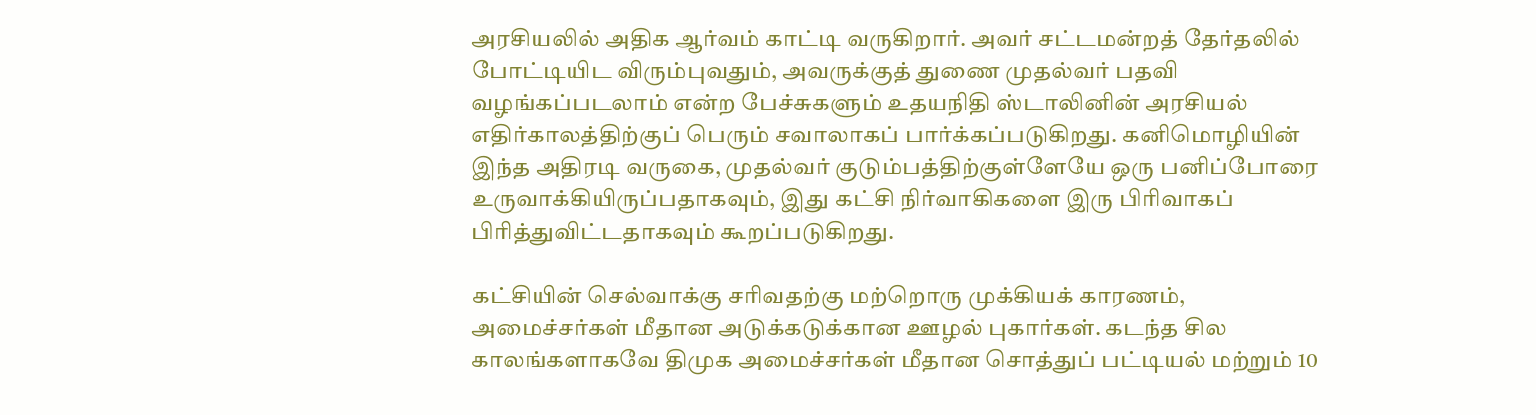அரசியலில் அதிக ஆர்வம் காட்டி வருகிறார். அவர் சட்டமன்றத் தேர்தலில் போட்டியிட விரும்புவதும், அவருக்குத் துணை முதல்வர் பதவி வழங்கப்படலாம் என்ற பேச்சுகளும் உதயநிதி ஸ்டாலினின் அரசியல் எதிர்காலத்திற்குப் பெரும் சவாலாகப் பார்க்கப்படுகிறது. கனிமொழியின் இந்த அதிரடி வருகை, முதல்வர் குடும்பத்திற்குள்ளேயே ஒரு பனிப்போரை உருவாக்கியிருப்பதாகவும், இது கட்சி நிர்வாகிகளை இரு பிரிவாகப் பிரித்துவிட்டதாகவும் கூறப்படுகிறது.

கட்சியின் செல்வாக்கு சரிவதற்கு மற்றொரு முக்கியக் காரணம், அமைச்சர்கள் மீதான அடுக்கடுக்கான ஊழல் புகார்கள். கடந்த சில காலங்களாகவே திமுக அமைச்சர்கள் மீதான சொத்துப் பட்டியல் மற்றும் 10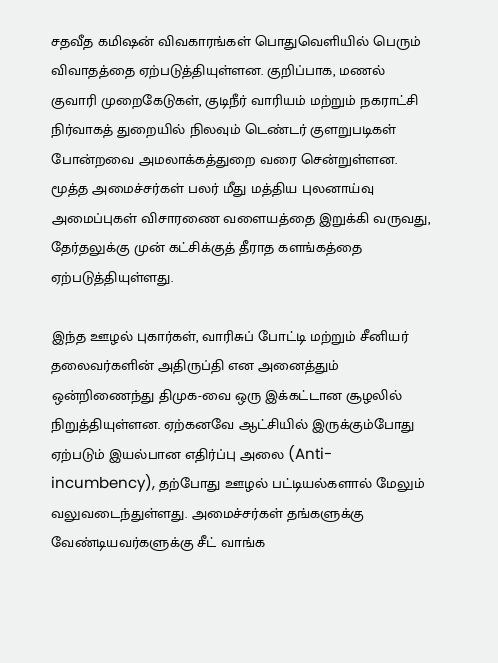சதவீத கமிஷன் விவகாரங்கள் பொதுவெளியில் பெரும் விவாதத்தை ஏற்படுத்தியுள்ளன. குறிப்பாக, மணல் குவாரி முறைகேடுகள், குடிநீர் வாரியம் மற்றும் நகராட்சி நிர்வாகத் துறையில் நிலவும் டெண்டர் குளறுபடிகள் போன்றவை அமலாக்கத்துறை வரை சென்றுள்ளன. மூத்த அமைச்சர்கள் பலர் மீது மத்திய புலனாய்வு அமைப்புகள் விசாரணை வளையத்தை இறுக்கி வருவது, தேர்தலுக்கு முன் கட்சிக்குத் தீராத களங்கத்தை ஏற்படுத்தியுள்ளது.

இந்த ஊழல் புகார்கள், வாரிசுப் போட்டி மற்றும் சீனியர் தலைவர்களின் அதிருப்தி என அனைத்தும் ஒன்றிணைந்து திமுக-வை ஒரு இக்கட்டான சூழலில் நிறுத்தியுள்ளன. ஏற்கனவே ஆட்சியில் இருக்கும்போது ஏற்படும் இயல்பான எதிர்ப்பு அலை (Anti-incumbency), தற்போது ஊழல் பட்டியல்களால் மேலும் வலுவடைந்துள்ளது. அமைச்சர்கள் தங்களுக்கு வேண்டியவர்களுக்கு சீட் வாங்க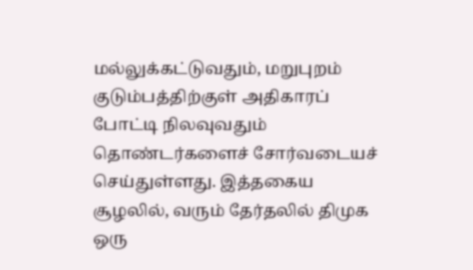மல்லுக்கட்டுவதும், மறுபுறம் குடும்பத்திற்குள் அதிகாரப் போட்டி நிலவுவதும் தொண்டர்களைச் சோர்வடையச் செய்துள்ளது. இத்தகைய சூழலில், வரும் தேர்தலில் திமுக ஒரு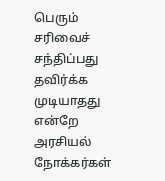பெரும் சரிவைச் சந்திப்பது தவிர்க்க முடியாதது என்றே அரசியல் நோக்கர்கள்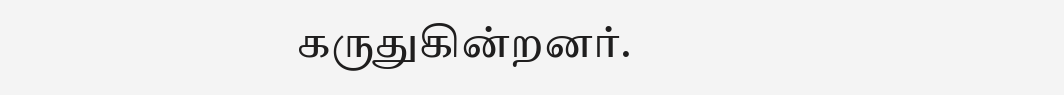கருதுகின்றனர்.